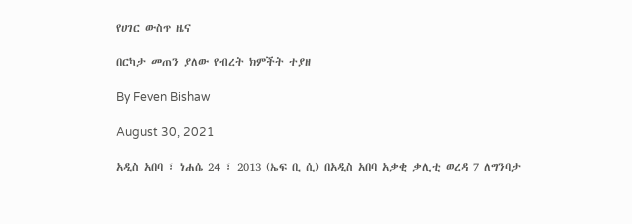የሀገር ውስጥ ዜና

በርካታ መጠን ያለው የብረት ክምችት ተያዘ

By Feven Bishaw

August 30, 2021

አዲስ አበባ ፣ ነሐሴ 24 ፣ 2013 (ኤፍ ቢ ሲ) በአዲስ አበባ አቃቂ ቃሊቲ ወረዳ 7 ለግንባታ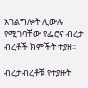አገልግሎት ሊውሉ የሚገባቸው የፌሮና ብረታ ብረቶች ክምችት ተያዘ፡፡

ብረታብረቶቹ የተያዙት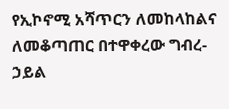የኢኮኖሚ አሻጥርን ለመከላከልና ለመቆጣጠር በተዋቀረው ግብረ-ኃይል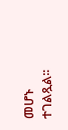መሆኑ ተገልጿል፡፡